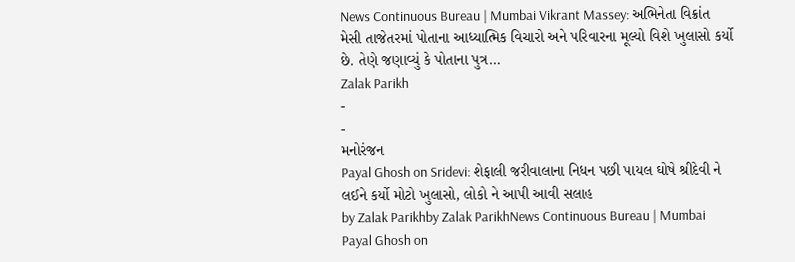News Continuous Bureau | Mumbai Vikrant Massey: અભિનેતા વિક્રાંત મેસી તાજેતરમાં પોતાના આધ્યાત્મિક વિચારો અને પરિવારના મૂલ્યો વિશે ખુલાસો કર્યો છે. તેણે જણાવ્યું કે પોતાના પુત્ર…
Zalak Parikh
-
-
મનોરંજન
Payal Ghosh on Sridevi: શેફાલી જરીવાલાના નિધન પછી પાયલ ઘોષે શ્રીદેવી ને લઈને કર્યો મોટો ખુલાસો, લોકો ને આપી આવી સલાહ
by Zalak Parikhby Zalak ParikhNews Continuous Bureau | Mumbai Payal Ghosh on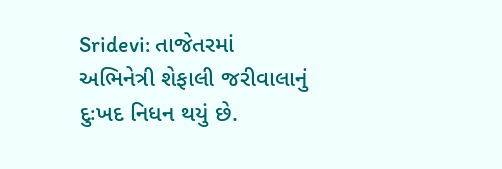Sridevi: તાજેતરમાં અભિનેત્રી શેફાલી જરીવાલાનું દુઃખદ નિધન થયું છે.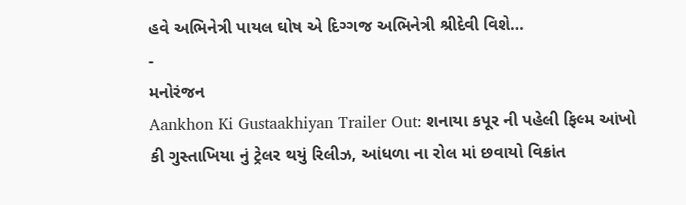હવે અભિનેત્રી પાયલ ઘોષ એ દિગ્ગજ અભિનેત્રી શ્રીદેવી વિશે…
-
મનોરંજન
Aankhon Ki Gustaakhiyan Trailer Out: શનાયા કપૂર ની પહેલી ફિલ્મ આંખો કી ગુસ્તાખિયા નું ટ્રેલર થયું રિલીઝ, આંધળા ના રોલ માં છવાયો વિક્રાંત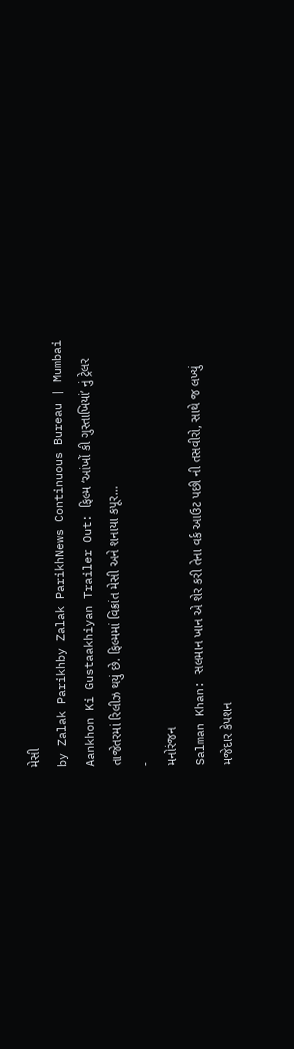મેસી
by Zalak Parikhby Zalak ParikhNews Continuous Bureau | Mumbai Aankhon Ki Gustaakhiyan Trailer Out: ફિલ્મ ‘આંખોં કી ગુસ્તાખિયાં’ નું ટ્રેલર તાજેતરમાં રિલીઝ થયું છે. ફિલ્મમાં વિક્રાંત મેસી અને શનાયા કપૂર…
-
મનોરંજન
Salman Khan: સલમાન ખાન એ શેર કરી તેના વર્ક આઉટ પછી ની તસવીરો, સાથે જ લખ્યું મજેદાર કેપશન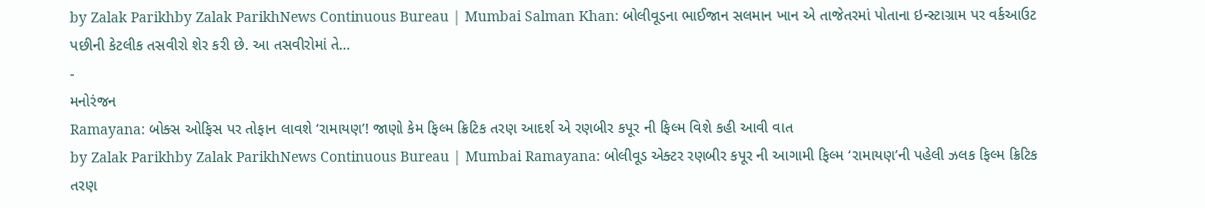by Zalak Parikhby Zalak ParikhNews Continuous Bureau | Mumbai Salman Khan: બોલીવૂડના ભાઈજાન સલમાન ખાન એ તાજેતરમાં પોતાના ઇન્સ્ટાગ્રામ પર વર્કઆઉટ પછીની કેટલીક તસવીરો શેર કરી છે. આ તસવીરોમાં તે…
-
મનોરંજન
Ramayana: બોક્સ ઓફિસ પર તોફાન લાવશે ‘રામાયણ’! જાણો કેમ ફિલ્મ ક્રિટિક તરણ આદર્શ એ રણબીર કપૂર ની ફિલ્મ વિશે કહી આવી વાત
by Zalak Parikhby Zalak ParikhNews Continuous Bureau | Mumbai Ramayana: બોલીવૂડ એક્ટર રણબીર કપૂર ની આગામી ફિલ્મ ‘રામાયણ’ની પહેલી ઝલક ફિલ્મ ક્રિટિક તરણ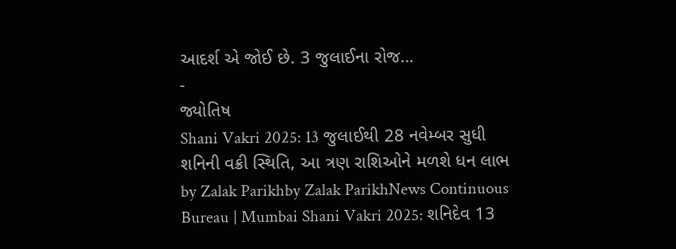આદર્શ એ જોઈ છે. 3 જુલાઈના રોજ…
-
જ્યોતિષ
Shani Vakri 2025: 13 જુલાઈથી 28 નવેમ્બર સુધી શનિની વક્રી સ્થિતિ, આ ત્રણ રાશિઓને મળશે ધન લાભ
by Zalak Parikhby Zalak ParikhNews Continuous Bureau | Mumbai Shani Vakri 2025: શનિદેવ 13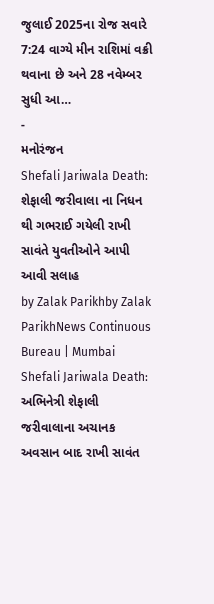જુલાઈ 2025ના રોજ સવારે 7:24 વાગ્યે મીન રાશિમાં વક્રી થવાના છે અને 28 નવેમ્બર સુધી આ…
-
મનોરંજન
Shefali Jariwala Death: શેફાલી જરીવાલા ના નિધન થી ગભરાઈ ગયેલી રાખી સાવંતે યુવતીઓને આપી આવી સલાહ
by Zalak Parikhby Zalak ParikhNews Continuous Bureau | Mumbai Shefali Jariwala Death: અભિનેત્રી શેફાલી જરીવાલાના અચાનક અવસાન બાદ રાખી સાવંત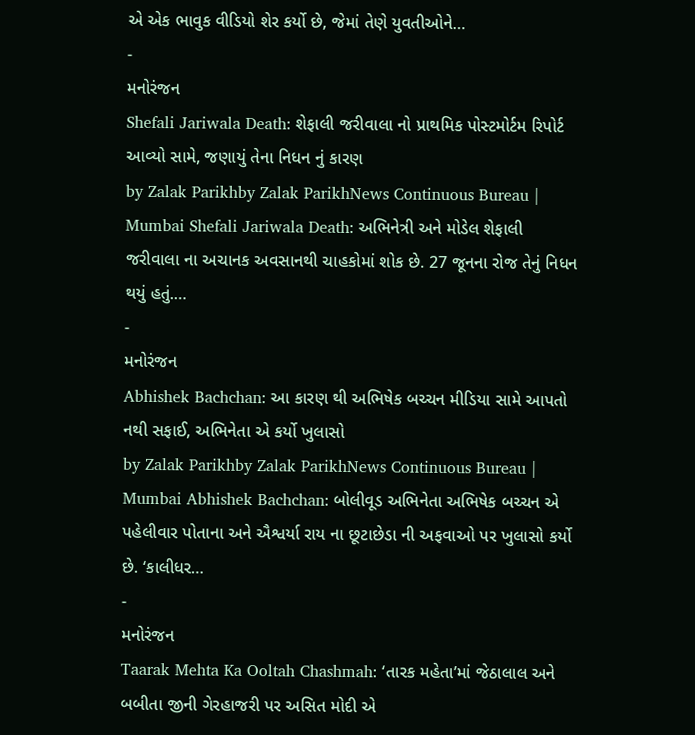એ એક ભાવુક વીડિયો શેર કર્યો છે, જેમાં તેણે યુવતીઓને…
-
મનોરંજન
Shefali Jariwala Death: શેફાલી જરીવાલા નો પ્રાથમિક પોસ્ટમોર્ટમ રિપોર્ટ આવ્યો સામે, જણાયું તેના નિધન નું કારણ
by Zalak Parikhby Zalak ParikhNews Continuous Bureau | Mumbai Shefali Jariwala Death: અભિનેત્રી અને મોડેલ શેફાલી જરીવાલા ના અચાનક અવસાનથી ચાહકોમાં શોક છે. 27 જૂનના રોજ તેનું નિધન થયું હતું.…
-
મનોરંજન
Abhishek Bachchan: આ કારણ થી અભિષેક બચ્ચન મીડિયા સામે આપતો નથી સફાઈ, અભિનેતા એ કર્યો ખુલાસો
by Zalak Parikhby Zalak ParikhNews Continuous Bureau | Mumbai Abhishek Bachchan: બોલીવૂડ અભિનેતા અભિષેક બચ્ચન એ પહેલીવાર પોતાના અને ઐશ્વર્યા રાય ના છૂટાછેડા ની અફવાઓ પર ખુલાસો કર્યો છે. ‘કાલીધર…
-
મનોરંજન
Taarak Mehta Ka Ooltah Chashmah: ‘તારક મહેતા’માં જેઠાલાલ અને બબીતા જીની ગેરહાજરી પર અસિત મોદી એ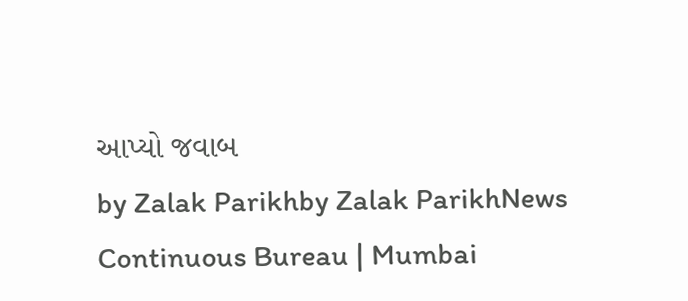આપ્યો જવાબ
by Zalak Parikhby Zalak ParikhNews Continuous Bureau | Mumbai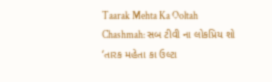Taarak Mehta Ka Ooltah Chashmah: સબ ટીવી ના લોકપ્રિય શો ‘તારક મહેતા કા ઉલ્ટા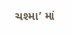ચશ્મા’ માં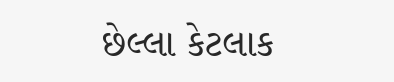છેલ્લા કેટલાક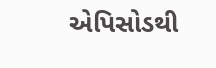એપિસોડથી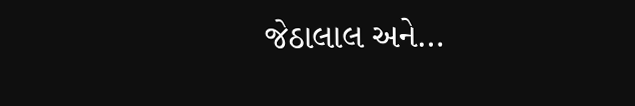જેઠાલાલ અને…